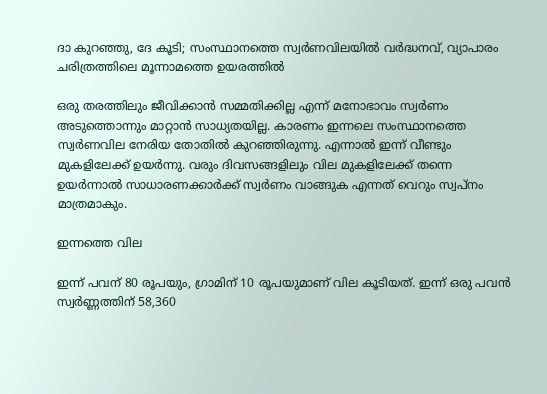ദാ കുറഞ്ഞു, ദേ കൂടി; സംസ്ഥാനത്തെ സ്വർണവിലയിൽ വർദ്ധനവ്, വ്യാപാരം ചരിത്രത്തിലെ മൂന്നാമത്തെ ഉയരത്തിൽ

ഒരു തരത്തിലും ജീവിക്കാൻ സമ്മതിക്കില്ല എന്ന് മനോഭാവം സ്വർണം അടുത്തൊന്നും മാറ്റാൻ സാധ്യതയില്ല. കാരണം ഇന്നലെ സംസ്ഥാനത്തെ സ്വർണവില നേരിയ തോതിൽ കുറഞ്ഞിരുന്നു. എന്നാൽ ഇന്ന് വീണ്ടും മുകളിലേക്ക് ഉയർന്നു. വരും ദിവസങ്ങളിലും വില മുകളിലേക്ക് തന്നെ ഉയർന്നാൽ സാധാരണക്കാർക്ക് സ്വർണം വാങ്ങുക എന്നത് വെറും സ്വപ്നം മാത്രമാകും.

ഇന്നത്തെ വില

ഇന്ന് പവന് 80 രൂപയും, ഗ്രാമിന് 10 രൂപയുമാണ് വില കൂടിയത്. ഇന്ന് ഒരു പവൻ സ്വർണ്ണത്തിന് 58,360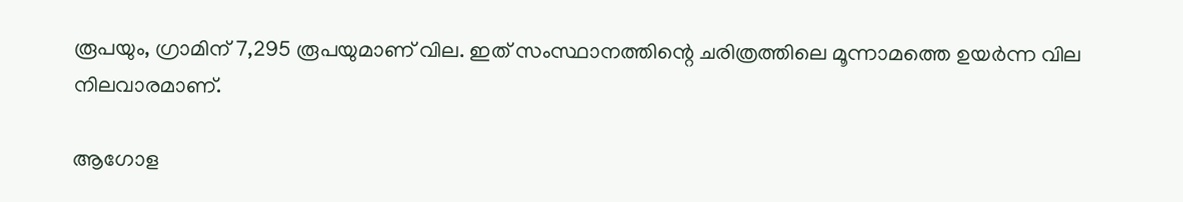രൂപയും, ഗ്രാമിന് 7,295 രൂപയുമാണ് വില. ഇത് സംസ്ഥാനത്തിന്റെ ചരിത്രത്തിലെ മൂന്നാമത്തെ ഉയർന്ന വില നിലവാരമാണ്.

ആഗോള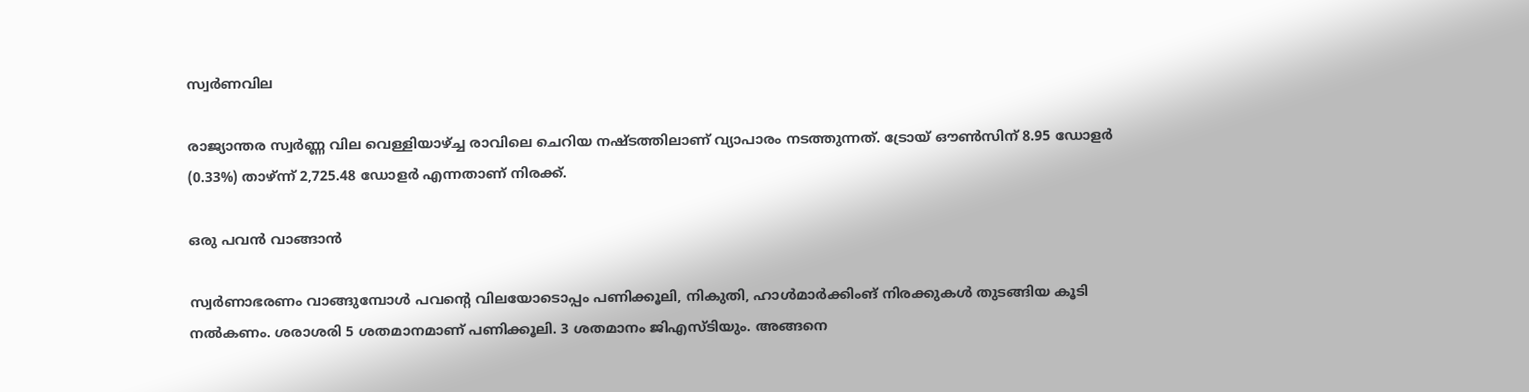സ്വർണവില

രാജ്യാന്തര സ്വർണ്ണ വില വെള്ളിയാഴ്ച്ച രാവിലെ ചെറിയ നഷ്ടത്തിലാണ് വ്യാപാരം നടത്തുന്നത്. ട്രോയ് ഔൺസിന് 8.95 ഡോളർ (0.33%) താഴ്ന്ന് 2,725.48 ഡോളർ എന്നതാണ് നിരക്ക്.

ഒരു പവൻ വാങ്ങാൻ

സ്വർണാഭരണം വാങ്ങുമ്പോൾ പവന്റെ വിലയോടൊപ്പം പണിക്കൂലി, നികുതി, ഹാൾമാർക്കിംങ് നിരക്കുകൾ തുടങ്ങിയ കൂടി നൽകണം. ശരാശരി 5 ശതമാനമാണ് പണിക്കൂലി. 3 ശതമാനം ജിഎസ്ടിയും. അങ്ങനെ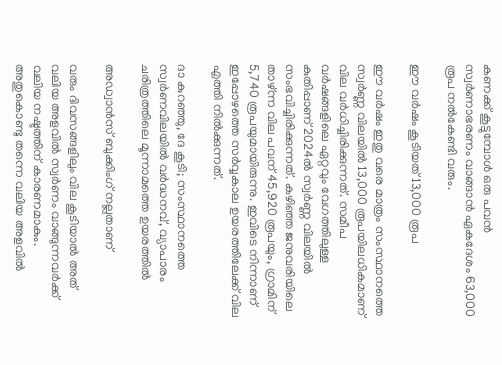കണക്ക് കൂട്ടുമ്പോൾ ഒരു പവൻ സ്വർണാഭരണം വാങ്ങാൻ ഏകദേശം 63,000 രൂപ നൽകേണ്ടി വരും.

ഈ വർഷം കൂടിയത് 13,000 രൂപ

ഈ വർഷം ഇതു വരെ മാത്രം സംസ്ഥാനത്തെ സ്വർണ്ണ വിലയിൽ 13,000 രൂപയിലധികമാണ് വില വർധിച്ചിരിക്കുന്നത്. സമീപ വർഷങ്ങളിലെ ഏറ്റവും വേഗത്തിലുള്ള കുതിപ്പാണ് 2024ൽ സ്വർണ്ണ വിലയിൽ സംഭവിച്ചിരിക്കുന്നത്. കഴിഞ്ഞ ജനുവരിയിലെ താഴ്ന്ന വില പവന് 45,920 രൂപയും, ഗ്രാമിന് 5,740 രൂപയുമായിരുന്നു. ഇവിടെ നിന്നാണ് ഇപ്പോഴത്തെ സർവ്വകാല ഉയരത്തിലേക്ക് വില എത്തി നിൽക്കുന്നത്.

ദാ കുറഞ്ഞു, ദേ കൂടി; സംസ്ഥാനത്തെ സ്വർണവിലയിൽ വർദ്ധനവ്, വ്യാപാരം ചരിത്രത്തിലെ മൂന്നാമത്തെ ഉയരത്തിൽ

അഡ്വാന്‍സ് ബുക്കിംഗ് നല്ലതാണ്

വരും ദിവസങ്ങളിലും വില കൂടിയാൽ അത് വലിയ അളവിൽ സ്വർണം വാങ്ങുന്നവർക്ക് വലിയ നഷ്ടത്തിന് കാരണമാകും. അതുകൊണ്ടു തന്നെ വലിയ അളവിൽ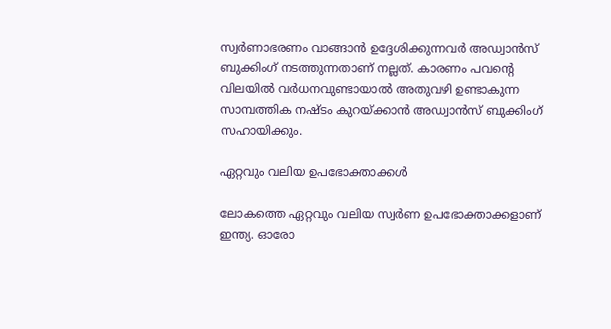സ്വർണാഭരണം വാങ്ങാൻ ഉദ്ദേശിക്കുന്നവർ അഡ്വാന്‍സ് ബുക്കിംഗ് നടത്തുന്നതാണ് നല്ലത്. കാരണം പവന്‍റെ വിലയിൽ വർധനവുണ്ടായാൽ അതുവഴി ഉണ്ടാകുന്ന സാമ്പത്തിക നഷ്ടം കുറയ്ക്കാൻ അഡ്വാന്‍സ് ബുക്കിംഗ് സഹായിക്കും.

ഏറ്റവും വലിയ ഉപഭോക്താക്കൾ

ലോകത്തെ ഏറ്റവും വലിയ സ്വർണ ഉപഭോക്താക്കളാണ് ഇന്ത്യ. ഓരോ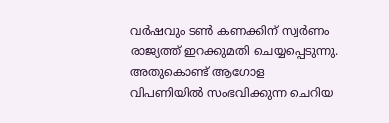വർഷവും ടൺ കണക്കിന് സ്വർണം രാജ്യത്ത് ഇറക്കുമതി ചെയ്യപ്പെടുന്നു. അതുകൊണ്ട് ആഗോള വിപണിയിൽ സംഭവിക്കുന്ന ചെറിയ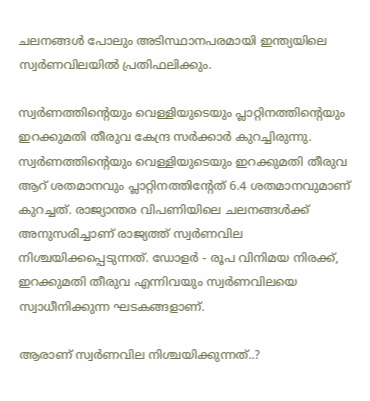ചലനങ്ങൾ പോലും അടിസ്ഥാനപരമായി ഇന്ത്യയിലെ സ്വർണവിലയിൽ പ്രതിഫലിക്കും.

സ്വർണത്തിന്‍റെയും വെള്ളിയുടെയും പ്ലാറ്റിനത്തിന്‍റെയും ഇറക്കുമതി തീരുവ കേന്ദ്ര സർക്കാർ കുറച്ചിരുന്നു. സ്വർണത്തിന്‍റെയും വെള്ളിയുടെയും ഇറക്കുമതി തീരുവ ആറ് ശതമാനവും പ്ലാറ്റിനത്തിന്റേത് 6.4 ശതമാനവുമാണ് കുറച്ചത്. രാജ്യാന്തര വിപണിയിലെ ചലനങ്ങൾക്ക് അനുസരിച്ചാണ് രാജ്യത്ത് സ്വർണവില നിശ്ചയിക്കപ്പെടുന്നത്. ഡോളർ - രൂപ വിനിമയ നിരക്ക്, ഇറക്കുമതി തീരുവ എന്നിവയും സ്വർണവിലയെ സ്വാധീനിക്കുന്ന ഘടകങ്ങളാണ്.

ആരാണ് സ്വര്‍ണവില നിശ്ചയിക്കുന്നത്..?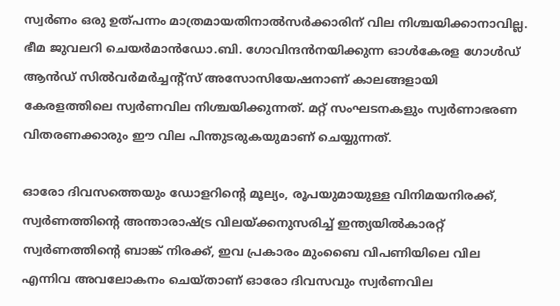സ്വര്‍ണം ഒരു ഉത്പന്നം മാത്രമായതിനാല്‍സര്‍ക്കാരിന് വില നിശ്ചയിക്കാനാവില്ല. ഭീമ ജുവലറി ചെയര്‍മാന്‍ഡോ.ബി. ഗോവിന്ദന്‍നയിക്കുന്ന ഓള്‍കേരള ഗോള്‍ഡ് ആന്‍ഡ് സില്‍വര്‍മര്‍ച്ചന്‍റ്സ് അസോസിയേഷനാണ് കാലങ്ങളായി കേരളത്തിലെ സ്വര്‍ണവില നിശ്ചയിക്കുന്നത്. മറ്റ് സംഘടനകളും സ്വര്‍ണാഭരണ വിതരണക്കാരും ഈ വില പിന്തുടരുകയുമാണ് ചെയ്യുന്നത്.

ഓരോ ദിവസത്തെയും ഡോളറിന്റെ മൂല്യം, രൂപയുമായുള്ള വിനിമയനിരക്ക്, സ്വര്‍ണത്തിന്റെ അന്താരാഷ്ട്ര വിലയ്ക്കനുസരിച്ച് ഇന്ത്യയില്‍കാരറ്റ് സ്വര്‍ണത്തിന്റെ ബാങ്ക് നിരക്ക്, ഇവ പ്രകാരം മുംബൈ വിപണിയിലെ വില എന്നിവ അവലോകനം ചെയ്താണ് ഓരോ ദിവസവും സ്വര്‍ണവില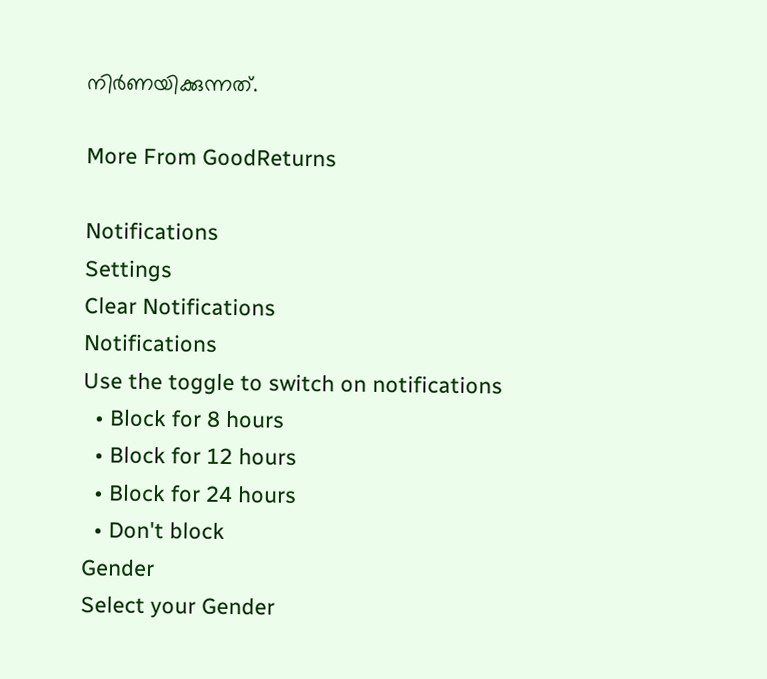നിര്‍ണയിക്കുന്നത്.

More From GoodReturns

Notifications
Settings
Clear Notifications
Notifications
Use the toggle to switch on notifications
  • Block for 8 hours
  • Block for 12 hours
  • Block for 24 hours
  • Don't block
Gender
Select your Gender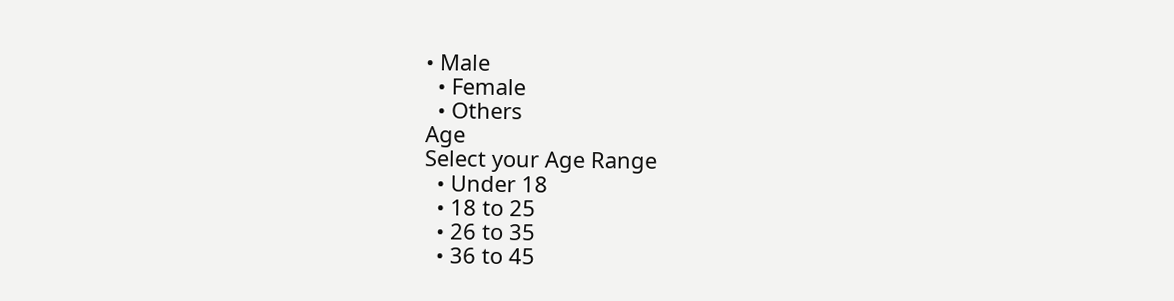• Male
  • Female
  • Others
Age
Select your Age Range
  • Under 18
  • 18 to 25
  • 26 to 35
  • 36 to 45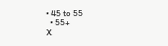• 45 to 55
  • 55+
X